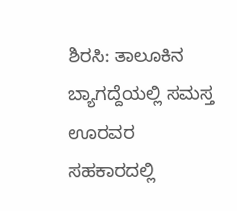ಶಿರಸಿ: ತಾಲೂಕಿನ ಬ್ಯಾಗದ್ದೆಯಲ್ಲಿ ಸಮಸ್ತ ಊರವರ ಸಹಕಾರದಲ್ಲಿ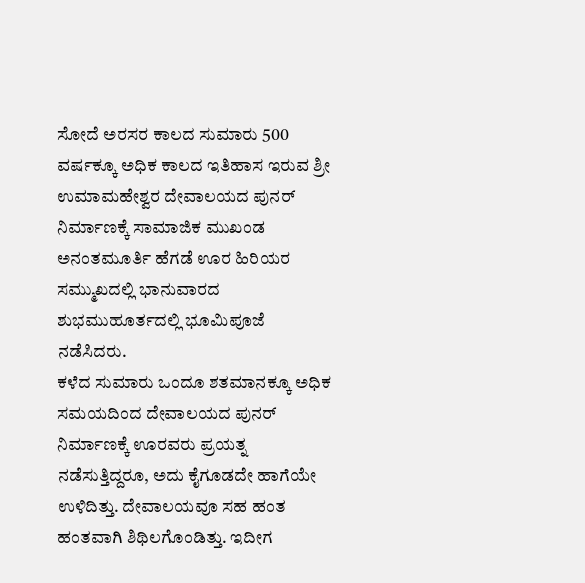ಸೋದೆ ಅರಸರ ಕಾಲದ ಸುಮಾರು 500 ವರ್ಷಕ್ಕೂ ಅಧಿಕ ಕಾಲದ ಇತಿಹಾಸ ಇರುವ ಶ್ರೀ ಉಮಾಮಹೇಶ್ವರ ದೇವಾಲಯದ ಪುನರ್ ನಿರ್ಮಾಣಕ್ಕೆ ಸಾಮಾಜಿಕ ಮುಖಂಡ ಅನಂತಮೂರ್ತಿ ಹೆಗಡೆ ಊರ ಹಿರಿಯರ ಸಮ್ಮುಖದಲ್ಲಿ ಭಾನುವಾರದ ಶುಭಮುಹೂರ್ತದಲ್ಲಿ ಭೂಮಿಪೂಜೆ ನಡೆಸಿದರು.
ಕಳೆದ ಸುಮಾರು ಒಂದೂ ಶತಮಾನಕ್ಕೂ ಅಧಿಕ ಸಮಯದಿಂದ ದೇವಾಲಯದ ಪುನರ್ ನಿರ್ಮಾಣಕ್ಕೆ ಊರವರು ಪ್ರಯತ್ನ ನಡೆಸುತ್ತಿದ್ದರೂ, ಅದು ಕೈಗೂಡದೇ ಹಾಗೆಯೇ ಉಳಿದಿತ್ತು. ದೇವಾಲಯವೂ ಸಹ ಹಂತ ಹಂತವಾಗಿ ಶಿಥಿಲಗೊಂಡಿತ್ತು. ಇದೀಗ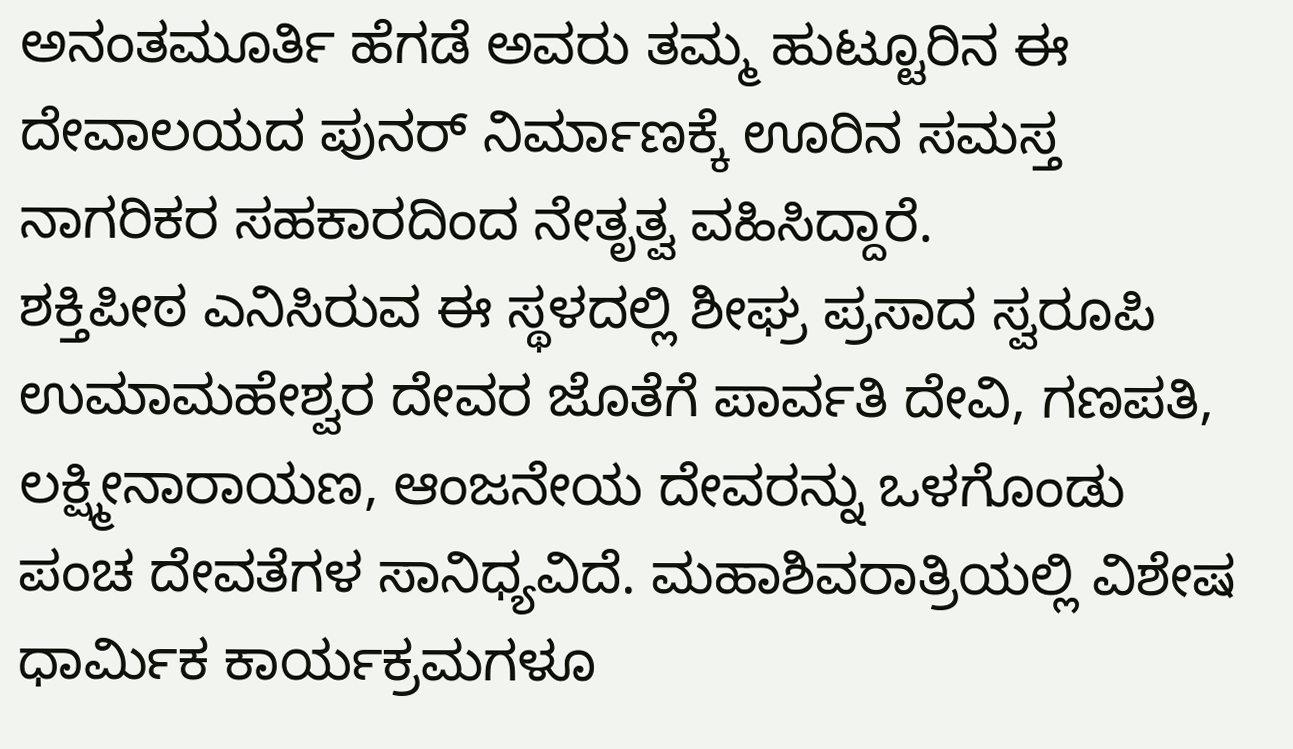ಅನಂತಮೂರ್ತಿ ಹೆಗಡೆ ಅವರು ತಮ್ಮ ಹುಟ್ಟೂರಿನ ಈ ದೇವಾಲಯದ ಪುನರ್ ನಿರ್ಮಾಣಕ್ಕೆ ಊರಿನ ಸಮಸ್ತ ನಾಗರಿಕರ ಸಹಕಾರದಿಂದ ನೇತೃತ್ವ ವಹಿಸಿದ್ದಾರೆ.
ಶಕ್ತಿಪೀಠ ಎನಿಸಿರುವ ಈ ಸ್ಥಳದಲ್ಲಿ ಶೀಘ್ರ ಪ್ರಸಾದ ಸ್ವರೂಪಿ ಉಮಾಮಹೇಶ್ವರ ದೇವರ ಜೊತೆಗೆ ಪಾರ್ವತಿ ದೇವಿ, ಗಣಪತಿ, ಲಕ್ಷ್ಮೀನಾರಾಯಣ, ಆಂಜನೇಯ ದೇವರನ್ನು ಒಳಗೊಂಡು ಪಂಚ ದೇವತೆಗಳ ಸಾನಿಧ್ಯವಿದೆ. ಮಹಾಶಿವರಾತ್ರಿಯಲ್ಲಿ ವಿಶೇಷ ಧಾರ್ಮಿಕ ಕಾರ್ಯಕ್ರಮಗಳೂ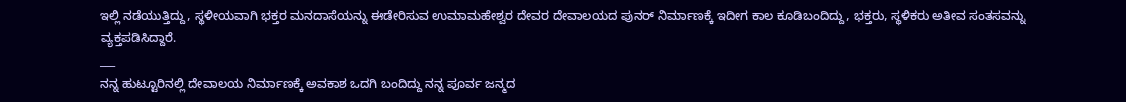ಇಲ್ಲಿ ನಡೆಯುತ್ತಿದ್ದು, ಸ್ಥಳೀಯವಾಗಿ ಭಕ್ತರ ಮನದಾಸೆಯನ್ನು ಈಡೇರಿಸುವ ಉಮಾಮಹೇಶ್ವರ ದೇವರ ದೇವಾಲಯದ ಪುನರ್ ನಿರ್ಮಾಣಕ್ಕೆ ಇದೀಗ ಕಾಲ ಕೂಡಿಬಂದಿದ್ದು, ಭಕ್ತರು, ಸ್ಥಳಿಕರು ಅತೀವ ಸಂತಸವನ್ನು ವ್ಯಕ್ತಪಡಿಸಿದ್ದಾರೆ.
___
ನನ್ನ ಹುಟ್ಟೂರಿನಲ್ಲಿ ದೇವಾಲಯ ನಿರ್ಮಾಣಕ್ಕೆ ಅವಕಾಶ ಒದಗಿ ಬಂದಿದ್ದು ನನ್ನ ಪೂರ್ವ ಜನ್ಮದ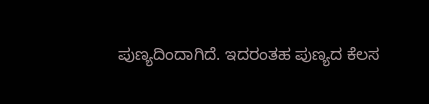ಪುಣ್ಯದಿಂದಾಗಿದೆ. ಇದರಂತಹ ಪುಣ್ಯದ ಕೆಲಸ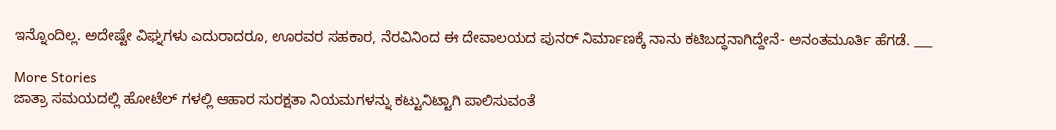ಇನ್ನೊಂದಿಲ್ಲ. ಅದೇಷ್ಟೇ ವಿಘ್ನಗಳು ಎದುರಾದರೂ, ಊರವರ ಸಹಕಾರ, ನೆರವಿನಿಂದ ಈ ದೇವಾಲಯದ ಪುನರ್ ನಿರ್ಮಾಣಕ್ಕೆ ನಾನು ಕಟಿಬದ್ಧನಾಗಿದ್ದೇನೆ- ಅನಂತಮೂರ್ತಿ ಹೆಗಡೆ. ___

More Stories
ಜಾತ್ರಾ ಸಮಯದಲ್ಲಿ ಹೋಟೆಲ್ ಗಳಲ್ಲಿ ಆಹಾರ ಸುರಕ್ಷತಾ ನಿಯಮಗಳನ್ನು ಕಟ್ಟುನಿಟ್ಟಾಗಿ ಪಾಲಿಸುವಂತೆ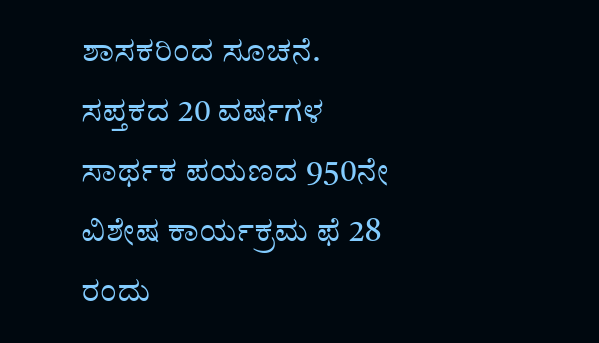ಶಾಸಕರಿಂದ ಸೂಚನೆ.
ಸಪ್ತಕದ 20 ವರ್ಷಗಳ ಸಾರ್ಥಕ ಪಯಣದ 950ನೇ ವಿಶೇಷ ಕಾರ್ಯಕ್ರಮ ಫೆ 28 ರಂದು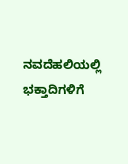ನವದೆಹಲಿಯಲ್ಲಿ
ಭಕ್ತಾದಿಗಳಿಗೆ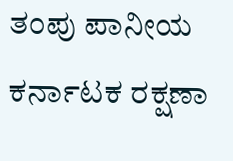ತಂಪು ಪಾನೀಯ ಕರ್ನಾಟಕ ರಕ್ಷಣಾ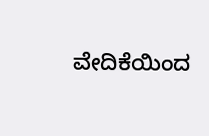ವೇದಿಕೆಯಿಂದ